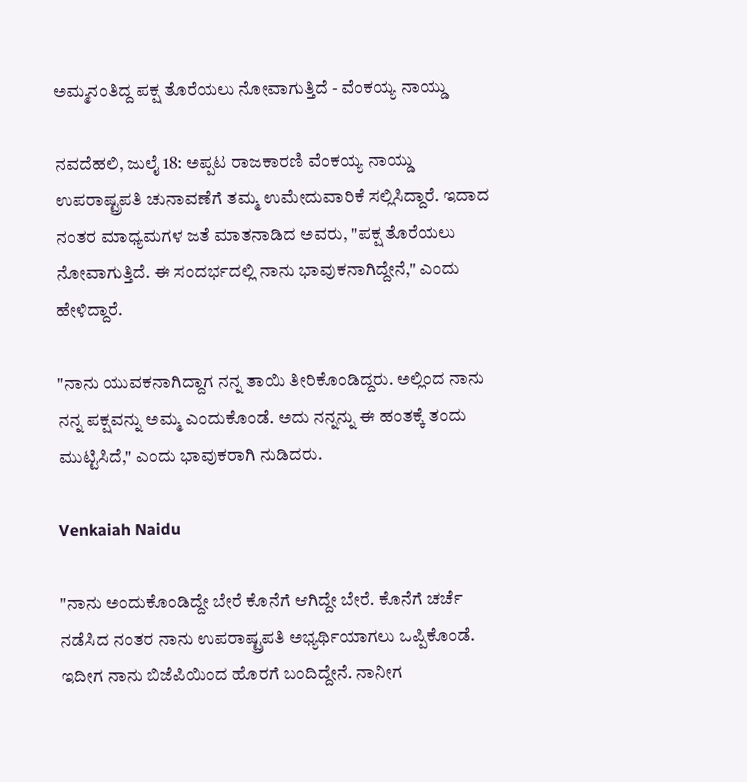ಅಮ್ಮನಂತಿದ್ದ ಪಕ್ಷ ತೊರೆಯಲು ನೋವಾಗುತ್ತಿದೆ - ವೆಂಕಯ್ಯ ನಾಯ್ಡು

ನವದೆಹಲಿ, ಜುಲೈ 18: ಅಪ್ಪಟ ರಾಜಕಾರಣಿ ವೆಂಕಯ್ಯ ನಾಯ್ಡು ಉಪರಾಷ್ಟ್ರಪತಿ ಚುನಾವಣೆಗೆ ತಮ್ಮ ಉಮೇದುವಾರಿಕೆ ಸಲ್ಲಿಸಿದ್ದಾರೆ. ಇದಾದ ನಂತರ ಮಾಧ್ಯಮಗಳ ಜತೆ ಮಾತನಾಡಿದ ಅವರು, "ಪಕ್ಷ ತೊರೆಯಲು ನೋವಾಗುತ್ತಿದೆ. ಈ ಸಂದರ್ಭದಲ್ಲಿ ನಾನು ಭಾವುಕನಾಗಿದ್ದೇನೆ," ಎಂದು ಹೇಳಿದ್ದಾರೆ.

"ನಾನು ಯುವಕನಾಗಿದ್ದಾಗ ನನ್ನ ತಾಯಿ ತೀರಿಕೊಂಡಿದ್ದರು. ಅಲ್ಲಿಂದ ನಾನು ನನ್ನ ಪಕ್ಷವನ್ನು ಅಮ್ಮ ಎಂದುಕೊಂಡೆ. ಅದು ನನ್ನನ್ನು ಈ ಹಂತಕ್ಕೆ ತಂದು ಮುಟ್ಟಿಸಿದೆ," ಎಂದು ಭಾವುಕರಾಗಿ ನುಡಿದರು.

Venkaiah Naidu

"ನಾನು ಅಂದುಕೊಂಡಿದ್ದೇ ಬೇರೆ ಕೊನೆಗೆ ಆಗಿದ್ದೇ ಬೇರೆ. ಕೊನೆಗೆ ಚರ್ಚೆ ನಡೆಸಿದ ನಂತರ ನಾನು ಉಪರಾಷ್ಟ್ರಪತಿ ಅಭ್ಯರ್ಥಿಯಾಗಲು ಒಪ್ಪಿಕೊಂಡೆ. ಇದೀಗ ನಾನು ಬಿಜೆಪಿಯಿಂದ ಹೊರಗೆ ಬಂದಿದ್ದೇನೆ. ನಾನೀಗ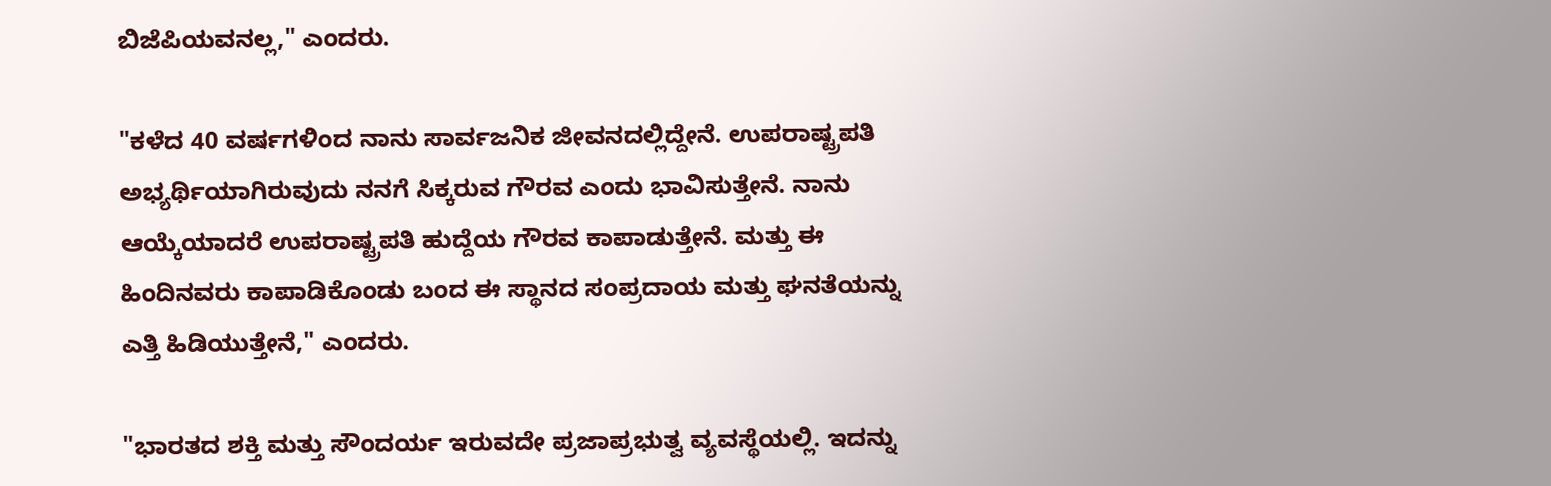ಬಿಜೆಪಿಯವನಲ್ಲ," ಎಂದರು.

"ಕಳೆದ 40 ವರ್ಷಗಳಿಂದ ನಾನು ಸಾರ್ವಜನಿಕ ಜೀವನದಲ್ಲಿದ್ದೇನೆ. ಉಪರಾಷ್ಟ್ರಪತಿ ಅಭ್ಯರ್ಥಿಯಾಗಿರುವುದು ನನಗೆ ಸಿಕ್ಕರುವ ಗೌರವ ಎಂದು ಭಾವಿಸುತ್ತೇನೆ. ನಾನು ಆಯ್ಕೆಯಾದರೆ ಉಪರಾಷ್ಟ್ರಪತಿ ಹುದ್ದೆಯ ಗೌರವ ಕಾಪಾಡುತ್ತೇನೆ. ಮತ್ತು ಈ ಹಿಂದಿನವರು ಕಾಪಾಡಿಕೊಂಡು ಬಂದ ಈ ಸ್ಥಾನದ ಸಂಪ್ರದಾಯ ಮತ್ತು ಘನತೆಯನ್ನು ಎತ್ತಿ ಹಿಡಿಯುತ್ತೇನೆ," ಎಂದರು.

"ಭಾರತದ ಶಕ್ತಿ ಮತ್ತು ಸೌಂದರ್ಯ ಇರುವದೇ ಪ್ರಜಾಪ್ರಭುತ್ವ ವ್ಯವಸ್ಥೆಯಲ್ಲಿ. ಇದನ್ನು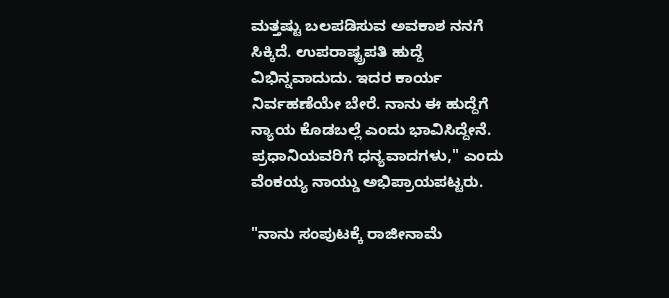ಮತ್ತಷ್ಟು ಬಲಪಡಿಸುವ ಅವಕಾಶ ನನಗೆ ಸಿಕ್ಕಿದೆ. ಉಪರಾಷ್ಟ್ರಪತಿ ಹುದ್ದೆ ವಿಭಿನ್ನವಾದುದು. ಇದರ ಕಾರ್ಯ ನಿರ್ವಹಣೆಯೇ ಬೇರೆ. ನಾನು ಈ ಹುದ್ದೆಗೆ ನ್ಯಾಯ ಕೊಡಬಲ್ಲೆ ಎಂದು ಭಾವಿಸಿದ್ದೇನೆ. ಪ್ರಧಾನಿಯವರಿಗೆ ಧನ್ಯವಾದಗಳು," ಎಂದು ವೆಂಕಯ್ಯ ನಾಯ್ಡು ಅಭಿಪ್ರಾಯಪಟ್ಟರು.

"ನಾನು ಸಂಪುಟಕ್ಕೆ ರಾಜೀನಾಮೆ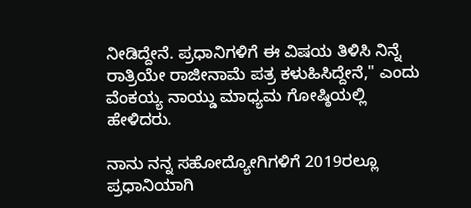ನೀಡಿದ್ದೇನೆ. ಪ್ರಧಾನಿಗಳಿಗೆ ಈ ವಿಷಯ ತಿಳಿಸಿ ನಿನ್ನೆ ರಾತ್ರಿಯೇ ರಾಜೀನಾಮೆ ಪತ್ರ ಕಳುಹಿಸಿದ್ದೇನೆ," ಎಂದು ವೆಂಕಯ್ಯ ನಾಯ್ಡು ಮಾಧ್ಯಮ ಗೋಷ್ಠಿಯಲ್ಲಿ ಹೇಳಿದರು.

ನಾನು ನನ್ನ ಸಹೋದ್ಯೋಗಿಗಳಿಗೆ 2019ರಲ್ಲೂ ಪ್ರಧಾನಿಯಾಗಿ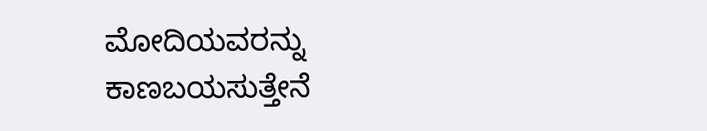ಮೋದಿಯವರನ್ನು ಕಾಣಬಯಸುತ್ತೇನೆ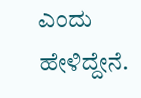ಎಂದು ಹೇಳಿದ್ದೇನೆ.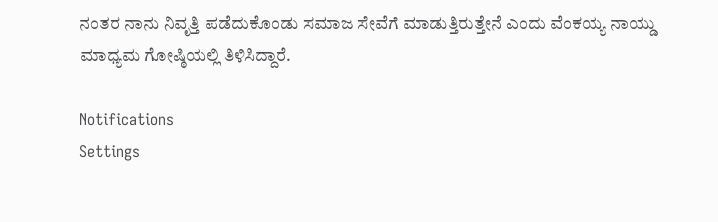ನಂತರ ನಾನು ನಿವೃತ್ತಿ ಪಡೆದುಕೊಂಡು ಸಮಾಜ ಸೇವೆಗೆ ಮಾಡುತ್ತಿರುತ್ತೇನೆ ಎಂದು ವೆಂಕಯ್ಯ ನಾಯ್ಡು ಮಾಧ್ಯಮ ಗೋಷ್ಠಿಯಲ್ಲಿ ತಿಳಿಸಿದ್ದಾರೆ.

Notifications
Settings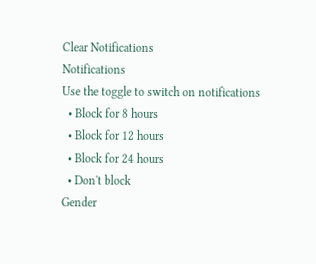Clear Notifications
Notifications
Use the toggle to switch on notifications
  • Block for 8 hours
  • Block for 12 hours
  • Block for 24 hours
  • Don't block
Gender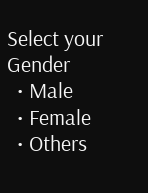Select your Gender
  • Male
  • Female
  • Others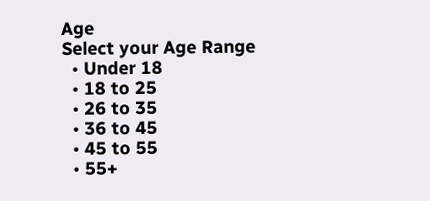Age
Select your Age Range
  • Under 18
  • 18 to 25
  • 26 to 35
  • 36 to 45
  • 45 to 55
  • 55+